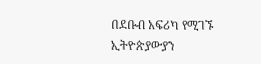በደቡብ አፍሪካ የሚገኙ ኢትዮጵያውያን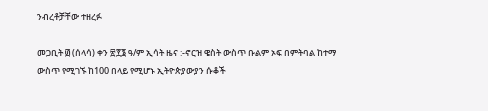ንብረቶቻቸው ተዘረፉ

መጋቢት ፴ (ሰላሳ) ቀን ፳፻፮ ዓ/ም ኢሳት ዜና :-ኖርዝ ዌስት ውስጥ ቡልም ኦፍ በምትባል ከተማ ውስጥ የሚገኙ ከ100 በላይ የሚሆኑ ኢትዮጵያውያን ሱቆች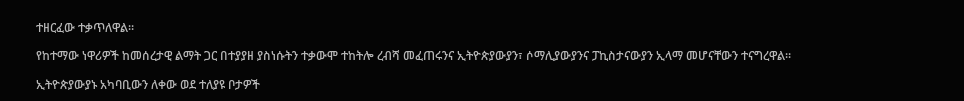ተዘርፈው ተቃጥለዋል።

የከተማው ነዋሪዎች ከመሰረታዊ ልማት ጋር በተያያዘ ያስነሱትን ተቃውሞ ተከትሎ ረብሻ መፈጠሩንና ኢትዮጵያውያን፣ ሶማሊያውያንና ፓኪስታናውያን ኢላማ መሆናቸውን ተናግረዋል።

ኢትዮጵያውያኑ አካባቢውን ለቀው ወደ ተለያዩ ቦታዎች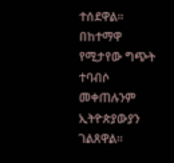ተሰደዋል። በከተማዋ የሚታየው ግጭት ተባብሶ መቀጠሉንም ኢትዮጵያውያን ገልጸዋል።